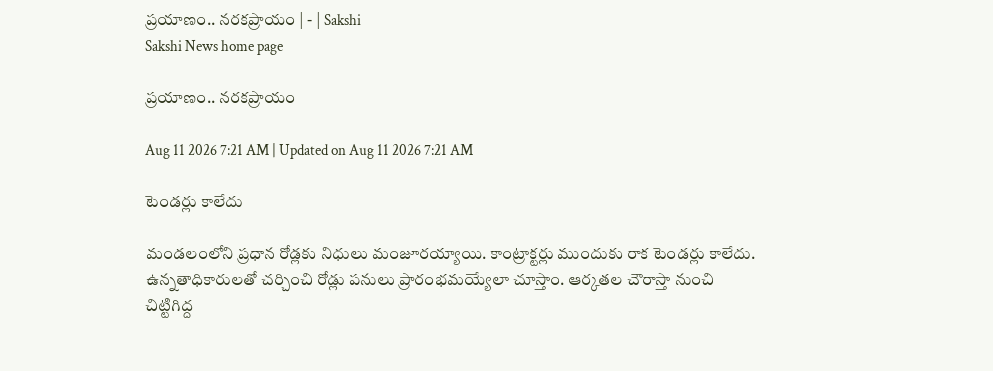ప్రయాణం.. నరకప్రాయం | - | Sakshi
Sakshi News home page

ప్రయాణం.. నరకప్రాయం

Aug 11 2026 7:21 AM | Updated on Aug 11 2026 7:21 AM

టెండర్లు కాలేదు

మండలంలోని ప్రధాన రోడ్లకు నిధులు మంజూరయ్యాయి. కాంట్రాక్టర్లు ముందుకు రాక టెండర్లు కాలేదు. ఉన్నతాధికారులతో చర్చించి రోడ్లు పనులు ప్రారంభమయ్యేలా చూస్తాం. ఆర్కతల చౌరాస్తా నుంచి చిట్టిగిద్ద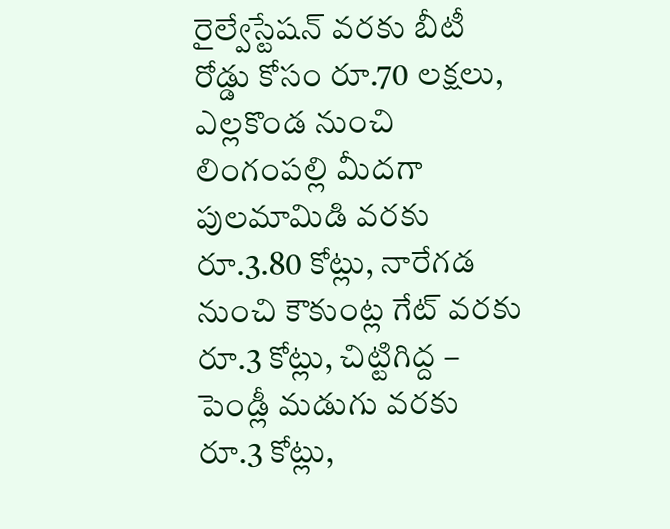రైల్వేస్టేషన్‌ వరకు బీటీ రోడ్డు కోసం రూ.70 లక్షలు, ఎల్లకొండ నుంచి లింగంపల్లి మీదగా పులమామిడి వరకు రూ.3.80 కోట్లు, నారేగడ నుంచి కౌకుంట్ల గేట్‌ వరకు రూ.3 కోట్లు, చిట్టిగిద్ద – పెండ్లీ మడుగు వరకు రూ.3 కోట్లు,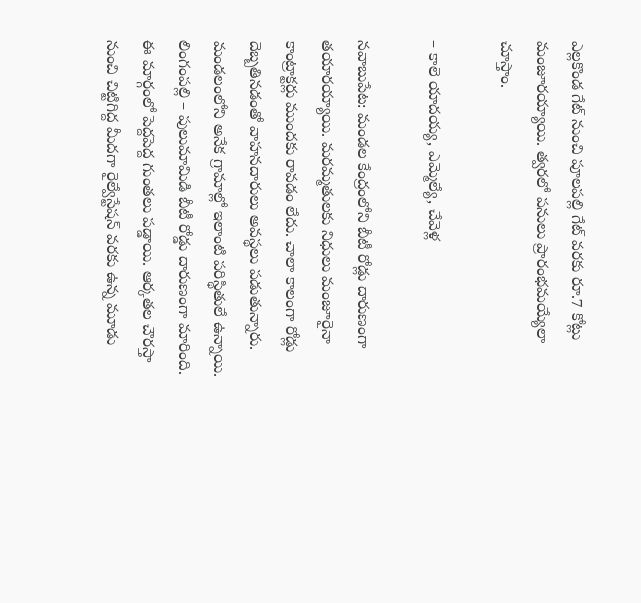ఎల్లకొండ గేట్‌ నుంచి పూలపల్లి గేట్‌ వరకు రూ.7 కోట్లు మంజూరయ్యాయి. త్వరలో పనులు ప్రారంభమయ్యేలా చూస్తాం.

– కాలె యాదయ్య, ఎమ్మెల్యే, చేవెళ్ల

నవాబుపేట: మండల కేంద్రంలోని బీటీ రోడ్లు దారుణంగా తయారయ్యాయి. మరమ్మతులకు నిధులు మంజూరైనా కాంట్రాక్టర్లు ముందకు రావడం లేదు. చాలా కాలంగా రోడ్లు దెబ్బతినడంతో వాహనదారులు అవస్థలు పడుతున్నారు. మండలంలోని అనేక గ్రామాల్లో ఇలాంటి పరిస్థితులే ఉన్నాయి. లింగంపల్లి – పులుమామిడి బీటీ రోడ్డు దారుణంగా మారింది. ఈ మార్గంలో పెద్దపెద్ద గుంతలు పడ్డాయి. ఆర్కతల చౌరస్తా నుంచి చిట్టిగిద్ద మీదగా రైల్వేస్టేషన్‌ వరకు ఉన్న మూడు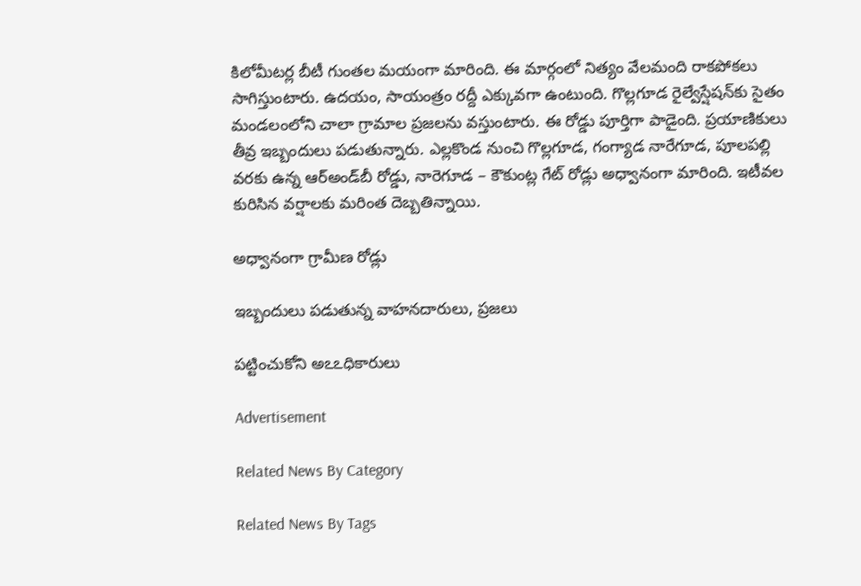కిలోమీటర్ల బీటీ గుంతల మయంగా మారింది. ఈ మార్గంలో నిత్యం వేలమంది రాకపోకలు సాగిస్తుంటారు. ఉదయం, సాయంత్రం రద్దీ ఎక్కువగా ఉంటుంది. గొల్లగూడ రైల్వేస్షేషన్‌కు సైతం మండలంలోని చాలా గ్రామాల ప్రజలను వస్తుంటారు. ఈ రోడ్డు పూర్తిగా పాడైంది. ప్రయాణికులు తీవ్ర ఇబ్బందులు పడుతున్నారు. ఎల్లకొండ నుంచి గొల్లగూడ, గంగ్యాడ నారేగూడ, పూలపల్లి వరకు ఉన్న ఆర్‌అండ్‌బీ రోడ్డు, నారెగూడ – కౌకుంట్ల గేట్‌ రోడ్లు అధ్వానంగా మారింది. ఇటీవల కురిసిన వర్షాలకు మరింత దెబ్బతిన్నాయి.

అధ్వానంగా గ్రామీణ రోడ్లు

ఇబ్బందులు పడుతున్న వాహనదారులు, ప్రజలు

పట్టించుకోని అఽఽధికారులు

Advertisement

Related News By Category

Related News By Tags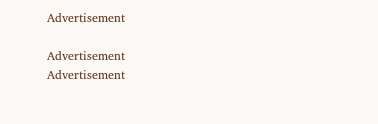Advertisement

Advertisement
Advertisement